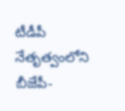టీడీపీ నేతృత్వంలోని బీజేపీ-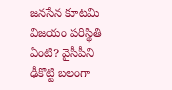జనసేన కూటమి విజయం పరిస్థితి ఏంటి? వైసీపీని ఢీకొట్టి బలంగా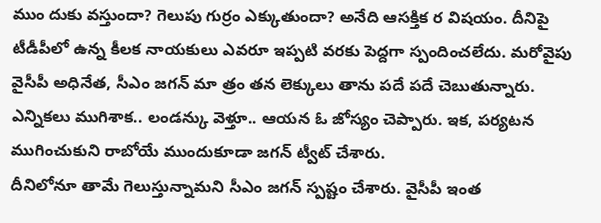ముం దుకు వస్తుందా? గెలుపు గుర్రం ఎక్కుతుందా? అనేది ఆసక్తిక ర విషయం. దీనిపై టీడీపీలో ఉన్న కీలక నాయకులు ఎవరూ ఇప్పటి వరకు పెద్దగా స్పందించలేదు. మరోవైపు వైసీపీ అధినేత, సీఎం జగన్ మా త్రం తన లెక్కులు తాను పదే పదే చెబుతున్నారు. ఎన్నికలు ముగిశాక.. లండన్కు వెళ్తూ.. ఆయన ఓ జోస్యం చెప్పారు. ఇక, పర్యటన ముగించుకుని రాబోయే ముందుకూడా జగన్ ట్వీట్ చేశారు.
దీనిలోనూ తామే గెలుస్తున్నామని సీఎం జగన్ స్పష్టం చేశారు. వైసీపీ ఇంత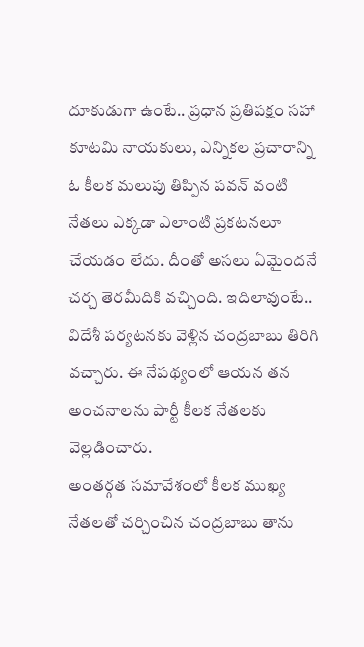దూకుడుగా ఉంటే.. ప్రధాన ప్రతిపక్షం సహా కూటమి నాయకులు, ఎన్నికల ప్రచారాన్ని ఓ కీలక మలుపు తిప్పిన పవన్ వంటి నేతలు ఎక్కడా ఎలాంటి ప్రకటనలూ చేయడం లేదు. దీంతో అసలు ఏమైందనే చర్చ తెరమీదికి వచ్చింది. ఇదిలావుంటే.. విదేశీ పర్యటనకు వెళ్లిన చంద్రబాబు తిరిగి వచ్చారు. ఈ నేపథ్యంలో ఆయన తన అంచనాలను పార్టీ కీలక నేతలకు వెల్లడించారు.
అంతర్గత సమావేశంలో కీలక ముఖ్య నేతలతో చర్చించిన చంద్రబాబు తాను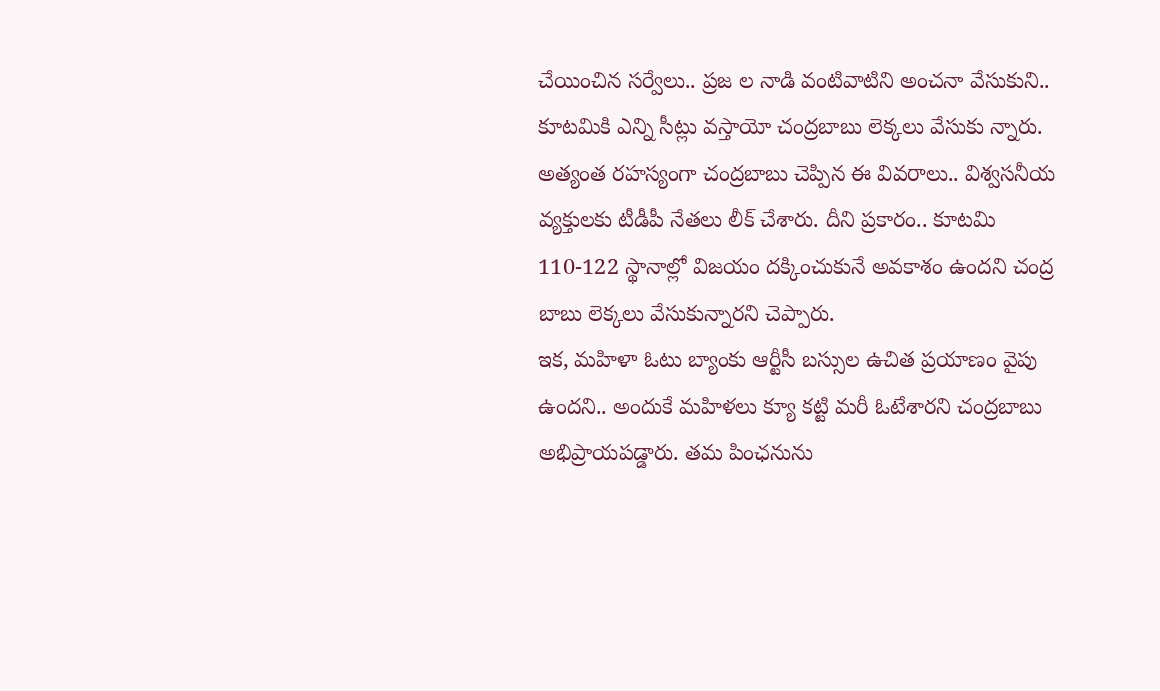చేయించిన సర్వేలు.. ప్రజ ల నాడి వంటివాటిని అంచనా వేసుకుని.. కూటమికి ఎన్ని సీట్లు వస్తాయో చంద్రబాబు లెక్కలు వేసుకు న్నారు. అత్యంత రహస్యంగా చంద్రబాబు చెప్పిన ఈ వివరాలు.. విశ్వసనీయ వ్యక్తులకు టీడీపీ నేతలు లీక్ చేశారు. దీని ప్రకారం.. కూటమి 110-122 స్థానాల్లో విజయం దక్కించుకునే అవకాశం ఉందని చంద్ర బాబు లెక్కలు వేసుకున్నారని చెప్పారు.
ఇక, మహిళా ఓటు బ్యాంకు ఆర్టీసీ బస్సుల ఉచిత ప్రయాణం వైపు ఉందని.. అందుకే మహిళలు క్యూ కట్టి మరీ ఓటేశారని చంద్రబాబు అభిప్రాయపడ్డారు. తమ పింఛనును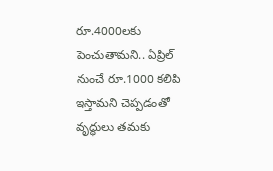రూ.4000లకు పెంచుతామని.. ఏప్రిల్ నుంచే రూ.1000 కలిపి ఇస్తామని చెప్పడంతో వృద్ధులు తమకు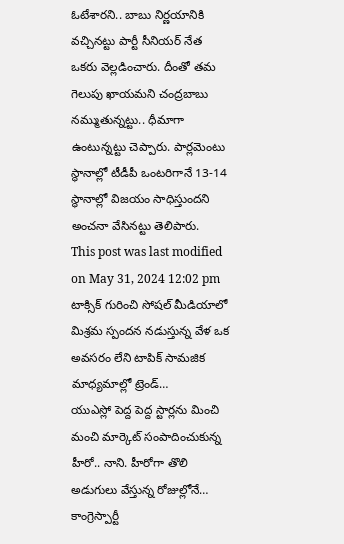ఓటేశారని.. బాబు నిర్ణయానికి వచ్చినట్టు పార్టీ సీనియర్ నేత ఒకరు వెల్లడించారు. దీంతో తమ గెలుపు ఖాయమని చంద్రబాబు నమ్ముతున్నట్టు.. ధీమాగా ఉంటున్నట్టు చెప్పారు. పార్లమెంటు స్థానాల్లో టీడీపీ ఒంటరిగానే 13-14 స్థానాల్లో విజయం సాధిస్తుందని అంచనా వేసినట్టు తెలిపారు.
This post was last modified on May 31, 2024 12:02 pm
టాక్సిక్ గురించి సోషల్ మీడియాలో మిశ్రమ స్పందన నడుస్తున్న వేళ ఒక అవసరం లేని టాపిక్ సామజిక మాధ్యమాల్లో ట్రెండ్…
యుఎస్లో పెద్ద పెద్ద స్టార్లను మించి మంచి మార్కెట్ సంపాదించుకున్న హీరో.. నాని. హీరోగా తొలి అడుగులు వేస్తున్న రోజుల్లోనే…
కాంగ్రెస్పార్టీ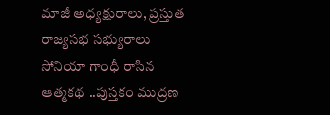మాజీ అధ్యక్షురాలు, ప్రస్తుత రాజ్యసభ సభ్యురాలు సోనియా గాంధీ రాసిన ఆత్మకథ ..పుస్తకం ముద్రణ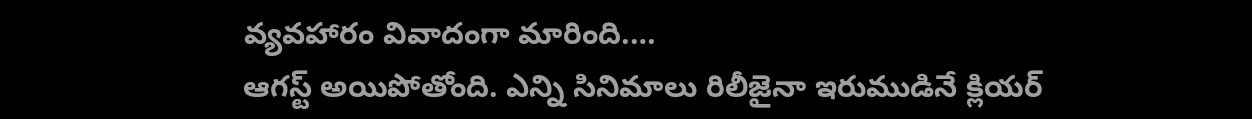వ్యవహారం వివాదంగా మారింది.…
ఆగస్ట్ అయిపోతోంది. ఎన్ని సినిమాలు రిలీజైనా ఇరుముడినే క్లియర్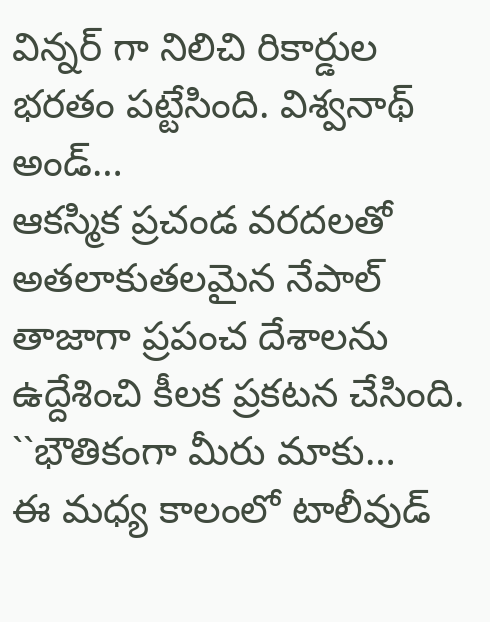విన్నర్ గా నిలిచి రికార్డుల భరతం పట్టేసింది. విశ్వనాథ్ అండ్…
ఆకస్మిక ప్రచండ వరదలతో అతలాకుతలమైన నేపాల్ తాజాగా ప్రపంచ దేశాలను ఉద్దేశించి కీలక ప్రకటన చేసింది. ``భౌతికంగా మీరు మాకు…
ఈ మధ్య కాలంలో టాలీవుడ్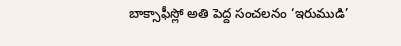బాక్సాఫీస్లో అతి పెద్ద సంచలనం ‘ఇరుముడి’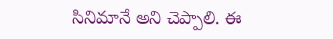సినిమానే అని చెప్పాలి. ఈ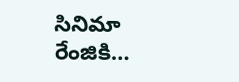సినిమా రేంజికి…